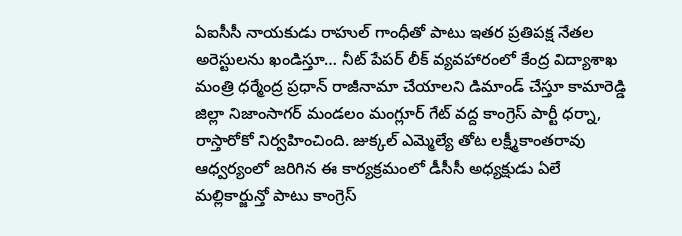ఏఐసీసీ నాయకుడు రాహుల్ గాంధీతో పాటు ఇతర ప్రతిపక్ష నేతల అరెస్టులను ఖండిస్తూ… నీట్ పేపర్ లీక్ వ్యవహారంలో కేంద్ర విద్యాశాఖ మంత్రి ధర్మేంద్ర ప్రధాన్ రాజీనామా చేయాలని డిమాండ్ చేస్తూ కామారెడ్డి జిల్లా నిజాంసాగర్ మండలం మంగ్లూర్ గేట్ వద్ద కాంగ్రెస్ పార్టీ ధర్నా, రాస్తారోకో నిర్వహించింది. జుక్కల్ ఎమ్మెల్యే తోట లక్ష్మీకాంతరావు ఆధ్వర్యంలో జరిగిన ఈ కార్యక్రమంలో డీసీసీ అధ్యక్షుడు ఏలే మల్లికార్జున్తో పాటు కాంగ్రెస్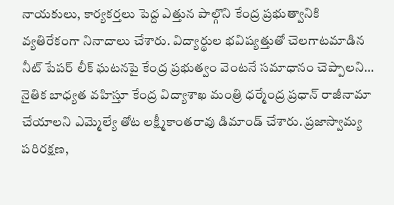నాయకులు, కార్యకర్తలు పెద్ద ఎత్తున పాల్గొని కేంద్ర ప్రభుత్వానికి వ్యతిరేకంగా నినాదాలు చేశారు. విద్యార్థుల భవిష్యత్తుతో చెలగాటమాడిన నీట్ పేపర్ లీక్ ఘటనపై కేంద్ర ప్రభుత్వం వెంటనే సమాధానం చెప్పాలని… నైతిక బాధ్యత వహిస్తూ కేంద్ర విద్యాశాఖ మంత్రి ధర్మేంద్ర ప్రధాన్ రాజీనామా చేయాలని ఎమ్మెల్యే తోట లక్ష్మీకాంతరావు డిమాండ్ చేశారు. ప్రజాస్వామ్య పరిరక్షణ,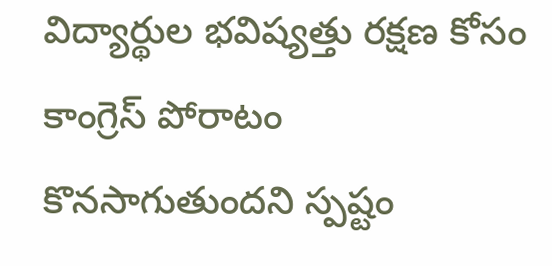విద్యార్థుల భవిష్యత్తు రక్షణ కోసం కాంగ్రెస్ పోరాటం కొనసాగుతుందని స్పష్టం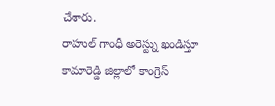చేశారు.
రాహుల్ గాంధీ అరెస్ట్ను ఖండిస్తూ కామారెడ్డి జిల్లాలో కాంగ్రెస్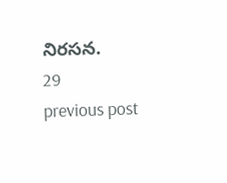నిరసన.
29
previous post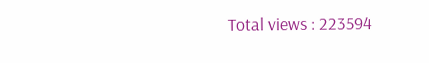Total views : 223594